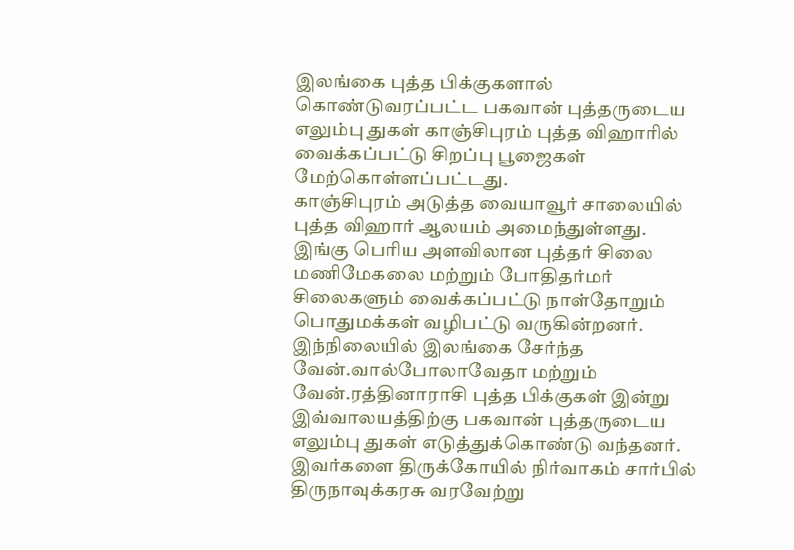இலங்கை புத்த பிக்குகளால் கொண்டுவரப்பட்ட பகவான் புத்தருடைய எலும்பு துகள் காஞ்சிபுரம் புத்த விஹாரில் வைக்கப்பட்டு சிறப்பு பூஜைகள் மேற்கொள்ளப்பட்டது.
காஞ்சிபுரம் அடுத்த வையாவூர் சாலையில் புத்த விஹார் ஆலயம் அமைந்துள்ளது. இங்கு பெரிய அளவிலான புத்தர் சிலை மணிமேகலை மற்றும் போதிதர்மர் சிலைகளும் வைக்கப்பட்டு நாள்தோறும் பொதுமக்கள் வழிபட்டு வருகின்றனர்.
இந்நிலையில் இலங்கை சேர்ந்த வேன்.வால்போலாவேதா மற்றும் வேன்.ரத்தினாராசி புத்த பிக்குகள் இன்று இவ்வாலயத்திற்கு பகவான் புத்தருடைய எலும்பு துகள் எடுத்துக்கொண்டு வந்தனர்.
இவர்களை திருக்கோயில் நிர்வாகம் சார்பில் திருநாவுக்கரசு வரவேற்று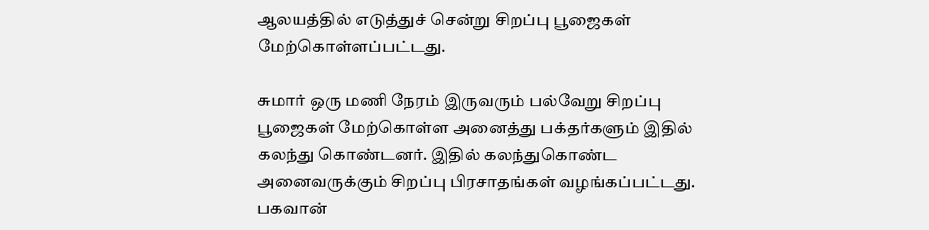ஆலயத்தில் எடுத்துச் சென்று சிறப்பு பூஜைகள் மேற்கொள்ளப்பட்டது.

சுமார் ஒரு மணி நேரம் இருவரும் பல்வேறு சிறப்பு பூஜைகள் மேற்கொள்ள அனைத்து பக்தர்களும் இதில் கலந்து கொண்டனர். இதில் கலந்துகொண்ட அனைவருக்கும் சிறப்பு பிரசாதங்கள் வழங்கப்பட்டது.
பகவான்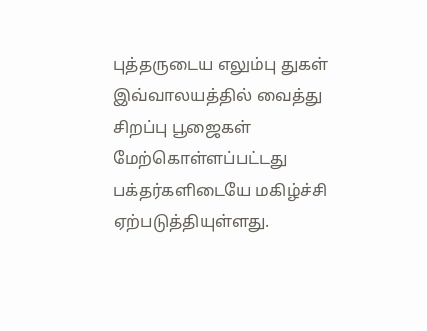புத்தருடைய எலும்பு துகள் இவ்வாலயத்தில் வைத்து சிறப்பு பூஜைகள் மேற்கொள்ளப்பட்டது பக்தர்களிடையே மகிழ்ச்சி ஏற்படுத்தியுள்ளது.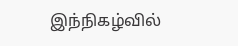இந்நிகழ்வில்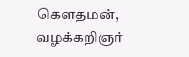கௌதமன், வழக்கறிஞர்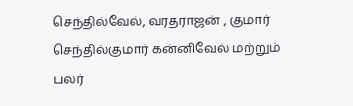செந்தில்வேல், வரதராஜன் , குமார் செந்தில்குமார் கன்னிவேல் மற்றும் பலர்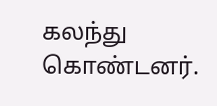கலந்து கொண்டனர்.